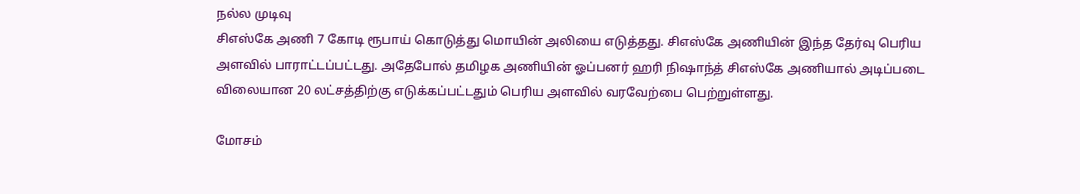நல்ல முடிவு
சிஎஸ்கே அணி 7 கோடி ரூபாய் கொடுத்து மொயின் அலியை எடுத்தது. சிஎஸ்கே அணியின் இந்த தேர்வு பெரிய அளவில் பாராட்டப்பட்டது. அதேபோல் தமிழக அணியின் ஓப்பனர் ஹரி நிஷாந்த் சிஎஸ்கே அணியால் அடிப்படை விலையான 20 லட்சத்திற்கு எடுக்கப்பட்டதும் பெரிய அளவில் வரவேற்பை பெற்றுள்ளது.

மோசம்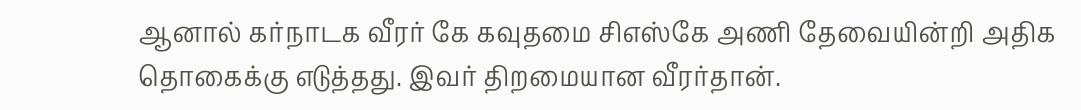ஆனால் கர்நாடக வீரர் கே கவுதமை சிஎஸ்கே அணி தேவையின்றி அதிக தொகைக்கு எடுத்தது. இவர் திறமையான வீரர்தான்.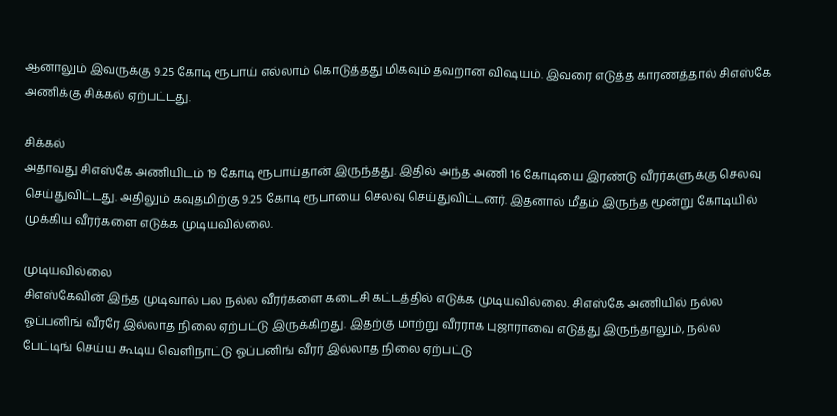ஆனாலும் இவருக்கு 9.25 கோடி ரூபாய் எல்லாம் கொடுத்தது மிகவும் தவறான விஷயம். இவரை எடுத்த காரணத்தால் சிஎஸ்கே அணிக்கு சிக்கல் ஏற்பட்டது.

சிக்கல்
அதாவது சிஎஸ்கே அணியிடம் 19 கோடி ரூபாய்தான் இருந்தது. இதில் அந்த அணி 16 கோடியை இரண்டு வீரர்களுக்கு செலவு செய்துவிட்டது. அதிலும் கவுதமிற்கு 9.25 கோடி ரூபாயை செலவு செய்துவிட்டனர். இதனால் மீதம் இருந்த மூன்று கோடியில் முக்கிய வீரர்களை எடுக்க முடியவில்லை.

முடியவில்லை
சிஎஸ்கேவின் இந்த முடிவால் பல நல்ல வீரர்களை கடைசி கட்டத்தில் எடுக்க முடியவில்லை. சிஎஸ்கே அணியில் நல்ல ஓப்பனிங் வீரரே இல்லாத நிலை ஏற்பட்டு இருக்கிறது. இதற்கு மாற்று வீரராக புஜாராவை எடுத்து இருந்தாலும், நல்ல பேட்டிங் செய்ய கூடிய வெளிநாட்டு ஓப்பனிங் வீரர் இல்லாத நிலை ஏற்பட்டு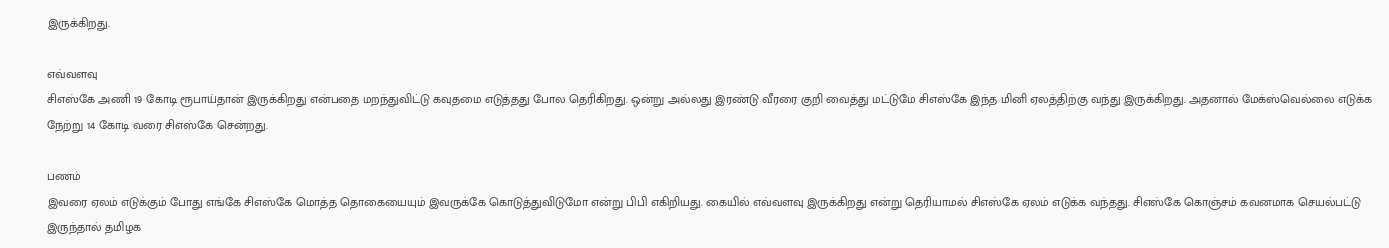இருக்கிறது.

எவ்வளவு
சிஎஸ்கே அணி 19 கோடி ரூபாய்தான் இருக்கிறது என்பதை மறந்துவிட்டு கவுதமை எடுத்தது போல தெரிகிறது. ஒன்று அல்லது இரண்டு வீரரை குறி வைத்து மட்டுமே சிஎஸ்கே இந்த மினி ஏலத்திற்கு வந்து இருக்கிறது. அதனால் மேக்ஸ்வெல்லை எடுக்க நேற்று 14 கோடி வரை சிஎஸ்கே சென்றது.

பணம்
இவரை ஏலம் எடுக்கும் போது எங்கே சிஎஸ்கே மொத்த தொகையையும் இவருக்கே கொடுத்துவிடுமோ என்று பிபி எகிறியது. கையில் எவ்வளவு இருக்கிறது என்று தெரியாமல் சிஎஸ்கே ஏலம் எடுக்க வந்தது. சிஎஸ்கே கொஞ்சம் கவனமாக செயல்பட்டு இருந்தால் தமிழக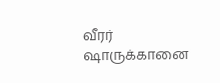வீரர் ஷாருக்கானை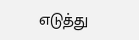எடுத்து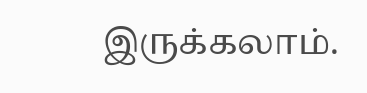இருக்கலாம்.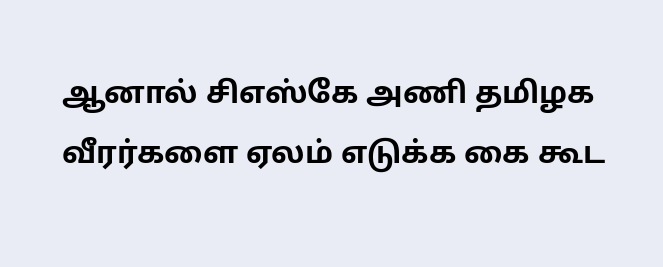ஆனால் சிஎஸ்கே அணி தமிழக வீரர்களை ஏலம் எடுக்க கை கூட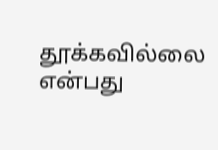தூக்கவில்லை என்பது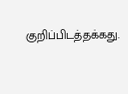குறிப்பிடத்தக்கது.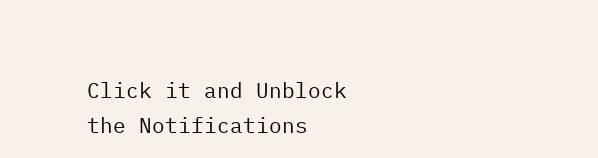Click it and Unblock the Notifications